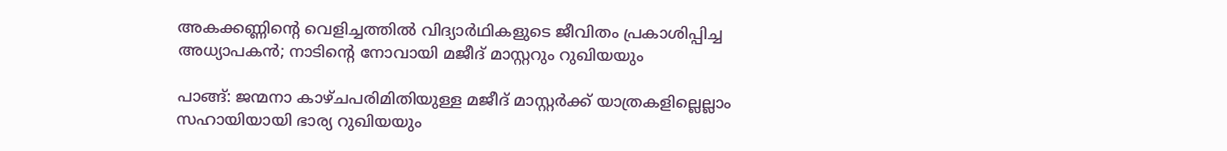അകക്കണ്ണിന്‍റെ വെളിച്ചത്തിൽ വിദ്യാർഥികളുടെ ജീവിതം പ്രകാശിപ്പിച്ച അധ്യാപകൻ; നാടിന്റെ നോവായി മജീദ് മാസ്റ്ററും റുഖിയയും

പാങ്ങ്: ജന്മനാ കാഴ്ചപരിമിതിയുള്ള മജീദ് മാസ്റ്റർക്ക് യാത്രകളില്ലെല്ലാം സഹായിയായി ഭാര്യ റുഖിയയും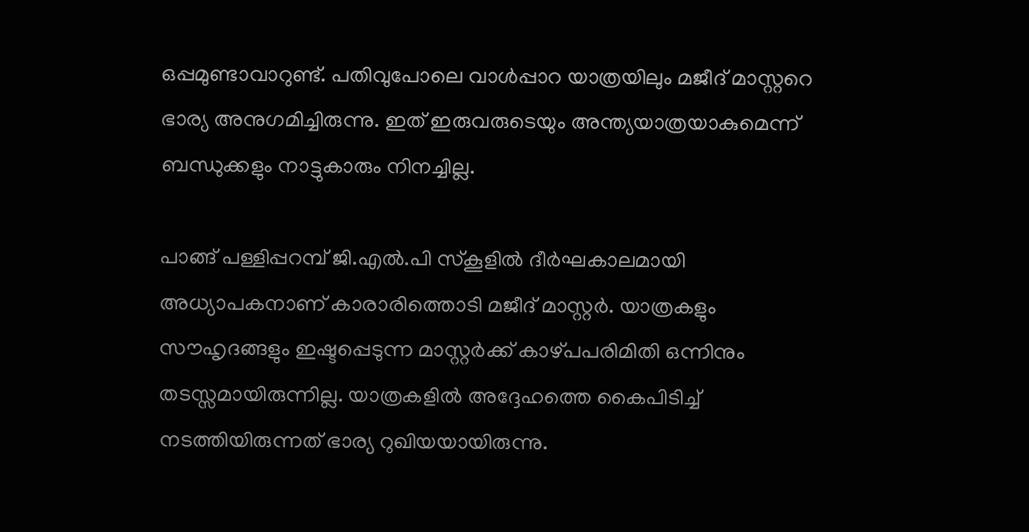ഒപ്പമുണ്ടാവാറുണ്ട്. പതിവുപോലെ വാൾപ്പാറ യാത്രയിലും മജീദ് മാസ്റ്ററെ ഭാര്യ അനുഗമിച്ചിരുന്നു. ഇത് ഇരുവരുടെയും അന്ത്യയാത്രയാകുമെന്ന് ബന്ധുക്കളും നാട്ടുകാരും നിനച്ചില്ല.

പാങ്ങ് പള്ളിപ്പറമ്പ് ജി.എൽ.പി സ്കൂളിൽ ദീർഘകാലമായി അധ്യാപകനാണ് കാരാരിത്തൊടി മജീദ് മാസ്റ്റർ. യാത്രകളും സൗഹൃദങ്ങളും ഇഷ്ടപ്പെടുന്ന മാസ്റ്റർക്ക് കാഴ്പപരിമിതി ഒന്നിനും തടസ്സമായിരുന്നില്ല. യാത്രകളിൽ അദ്ദേഹത്തെ കൈപിടിച്ച് നടത്തിയിരുന്നത് ഭാര്യ റുഖിയയായിരുന്നു.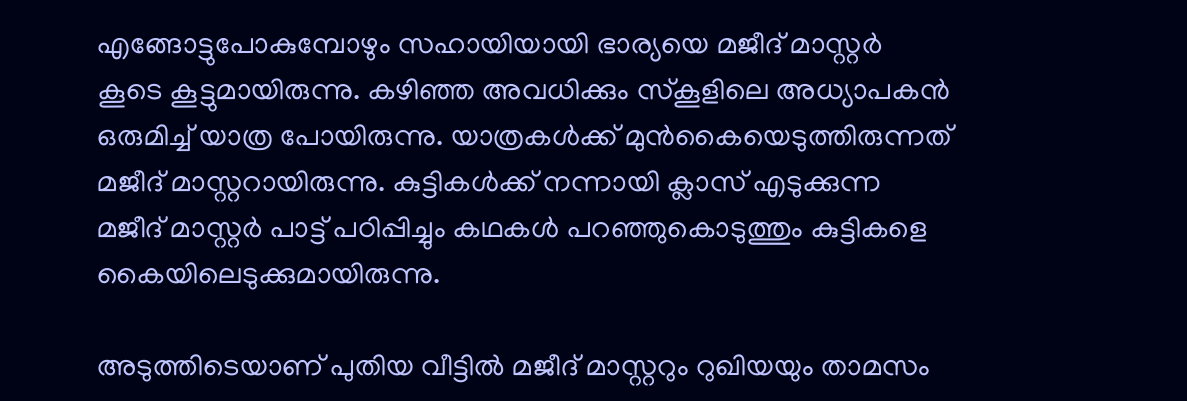എങ്ങോട്ടുപോകുമ്പോഴും സഹായിയായി ഭാര്യയെ മജീദ് മാസ്റ്റർ കൂടെ കൂട്ടുമായിരുന്നു. കഴിഞ്ഞ അവധിക്കും സ്കൂളിലെ അധ്യാപകൻ ഒരുമിച്ച് യാത്ര പോയിരുന്നു. യാത്രകൾക്ക് മുൻകൈയെടുത്തിരുന്നത് മജീദ് മാസ്റ്ററായിരുന്നു. കുട്ടികൾക്ക് നന്നായി ക്ലാസ് എടുക്കുന്ന മജീദ് മാസ്റ്റർ പാട്ട് പഠിപ്പിച്ചും കഥകൾ പറഞ്ഞുകൊടുത്തും കുട്ടികളെ കൈയിലെടുക്കുമായിരുന്നു.

അടുത്തിടെയാണ് പുതിയ വീട്ടിൽ മജീദ് മാസ്റ്ററും റുഖിയയും താമസം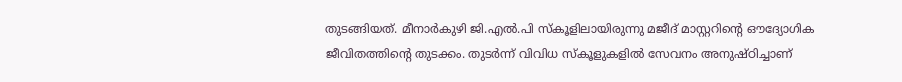തുടങ്ങിയത്. മീനാർകുഴി ജി.എൽ.പി സ്കൂളിലായിരുന്നു മജീദ് മാസ്റ്ററിന്‍റെ ഔദ്യോഗിക ജീവിതത്തിന്‍റെ തുടക്കം. തുടർന്ന് വിവിധ സ്കൂളുകളിൽ സേവനം അനുഷ്ഠിച്ചാണ്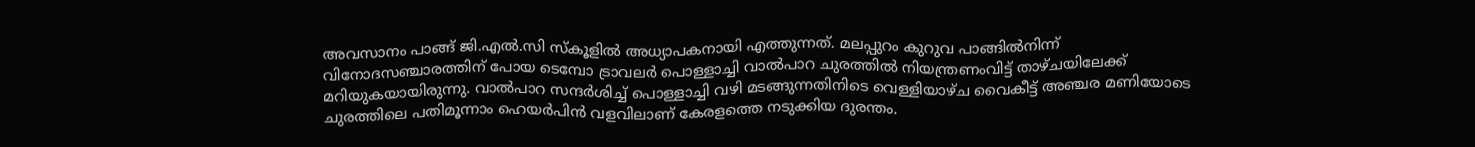അവസാനം പാങ്ങ് ജി.എൽ.സി സ്കൂളിൽ അധ്യാപകനായി എത്തുന്നത്. മലപ്പുറം കുറുവ പാങ്ങിൽനിന്ന് വിനോദസഞ്ചാരത്തിന് പോയ ടെമ്പോ ട്രാവലർ പൊള്ളാച്ചി വാൽപാറ ചുരത്തിൽ നിയന്ത്രണംവിട്ട് താഴ്ചയിലേക്ക് മറിയുകയായിരുന്നു. വാൽപാറ സന്ദർശിച്ച് പൊള്ളാച്ചി വഴി മടങ്ങുന്നതിനിടെ വെള്ളിയാഴ്ച വൈകീട്ട് അഞ്ചര മണിയോടെ ചുരത്തിലെ പതിമൂന്നാം ഹെയർപിൻ വളവിലാണ് കേരളത്തെ നടുക്കിയ ദുരന്തം.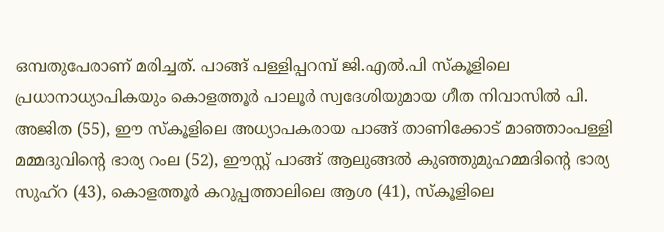ഒമ്പതുപേരാണ് മരിച്ചത്. പാങ്ങ് പള്ളിപ്പറമ്പ് ജി.എൽ.പി സ്കൂളിലെ പ്രധാനാധ്യാപികയും കൊളത്തൂർ പാലൂർ സ്വദേശിയുമായ ഗീത നിവാസിൽ പി. അജിത (55), ഈ സ്കൂളിലെ അധ്യാപകരായ പാങ്ങ് താണിക്കോട് മാഞ്ഞാംപള്ളി മമ്മദുവിന്‍റെ ഭാര്യ റംല (52), ഈസ്റ്റ് പാങ്ങ് ആലുങ്ങൽ കുഞ്ഞുമുഹമ്മദിന്‍റെ ഭാര്യ സുഹ്റ (43), കൊളത്തൂർ കറുപ്പത്താലിലെ ആശ (41), സ്കൂളിലെ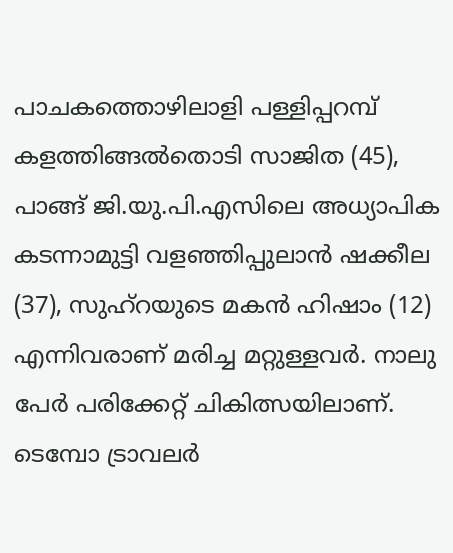പാചകത്തൊഴിലാളി പള്ളിപ്പറമ്പ് കളത്തിങ്ങൽതൊടി സാജിത (45), പാങ്ങ് ജി.യു.പി.എസിലെ അധ്യാപിക കടന്നാമുട്ടി വളഞ്ഞിപ്പുലാൻ ഷക്കീല (37), സുഹ്റയുടെ മകൻ ഹിഷാം (12) എന്നിവരാണ് മരിച്ച മറ്റുള്ളവർ. നാലു പേർ പരിക്കേറ്റ് ചികിത്സയിലാണ്. ടെമ്പോ ട്രാവലർ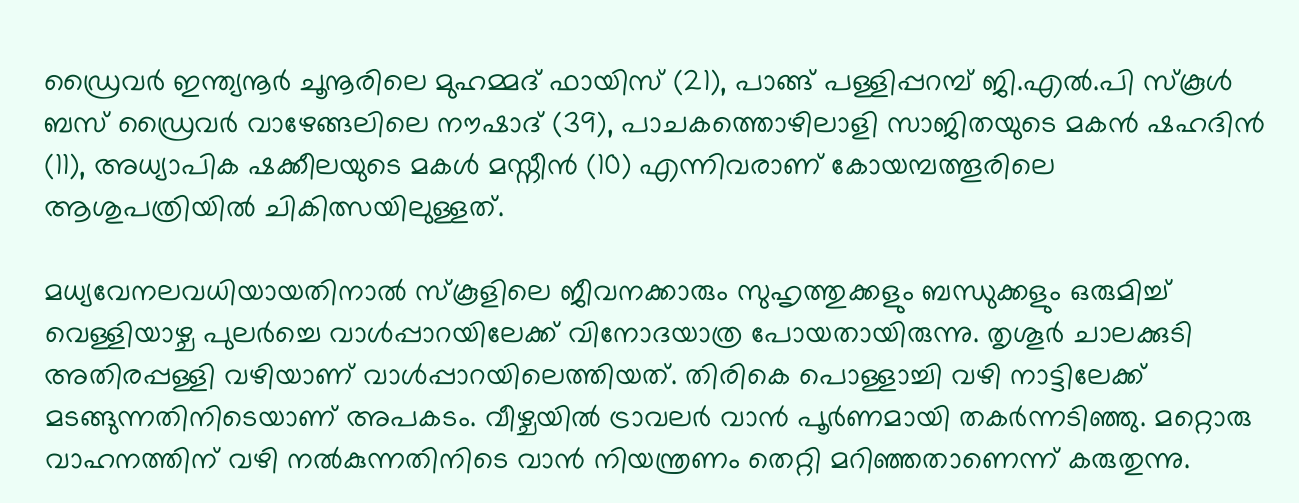ഡ്രൈവർ ഇന്ത്യനൂർ ചൂനൂരിലെ മുഹമ്മദ് ഫായിസ് (21), പാങ്ങ് പള്ളിപ്പറമ്പ് ജി.എൽ.പി സ്കൂൾ ബസ് ഡ്രൈവർ വാഴേങ്ങലിലെ നൗഷാദ് (39), പാചകത്തൊഴിലാളി സാജിതയുടെ മകൻ ഷഹദിൻ (11), അധ്യാപിക ഷക്കീലയുടെ മകൾ മസ്നീൻ (10) എന്നിവരാണ് കോയമ്പത്തൂരിലെ ആശുപത്രിയിൽ ചികിത്സയിലുള്ളത്.

മധ‍്യവേനലവധിയായതിനാൽ സ്കൂളിലെ ജീവനക്കാരും സുഹൃത്തുക്കളും ബന്ധുക്കളും ഒരുമിച്ച് വെള്ളിയാഴ്ച പുലർച്ചെ വാൾപ്പാറയിലേക്ക് വിനോദയാത്ര പോയതായിരുന്നു. തൃശൂർ ചാലക്കുടി അതിരപ്പള്ളി വഴിയാണ് വാൾപ്പാറയിലെത്തിയത്. തിരികെ പൊള്ളാച്ചി വഴി നാട്ടിലേക്ക് മടങ്ങുന്നതിനിടെയാണ് അപകടം. വീഴ്ചയിൽ ട്രാവലർ വാൻ പൂർണമായി തകർന്നടിഞ്ഞു. മറ്റൊരു വാഹനത്തിന് വഴി നൽകുന്നതിനിടെ വാൻ നിയന്ത്രണം തെറ്റി മറിഞ്ഞതാണെന്ന് കരുതുന്നു.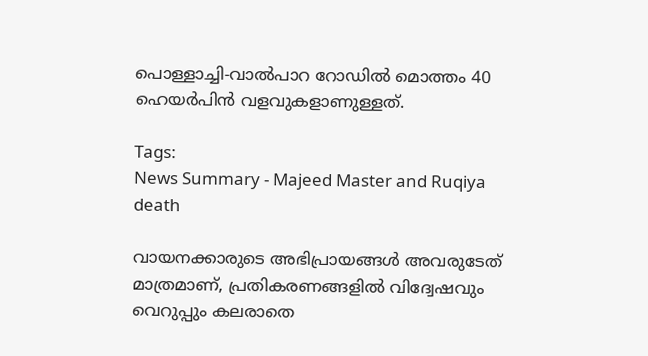പൊള്ളാച്ചി-വാൽപാറ റോഡിൽ മൊത്തം 40 ഹെയർപിൻ വളവുകളാണുള്ളത്.

Tags:
News Summary - Majeed Master and Ruqiya death

വായനക്കാരുടെ അഭിപ്രായങ്ങള്‍ അവരുടേത് മാത്രമാണ്, പ്രതികരണങ്ങളിൽ വിദ്വേഷവും വെറുപ്പും കലരാതെ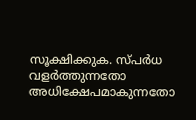സൂക്ഷിക്കുക. സ്പർധ വളർത്തുന്നതോ അധിക്ഷേപമാകുന്നതോ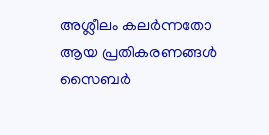അശ്ലീലം കലർന്നതോ ആയ പ്രതികരണങ്ങൾ സൈബർ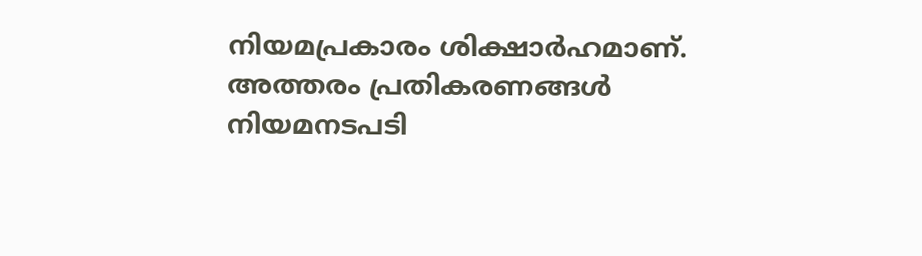നിയമപ്രകാരം ശിക്ഷാർഹമാണ്. അത്തരം പ്രതികരണങ്ങൾ നിയമനടപടി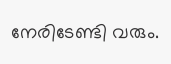നേരിടേണ്ടി വരും.